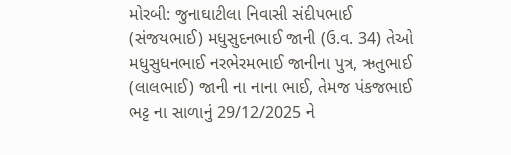મોરબી: જુનાઘાટીલા નિવાસી સંદીપભાઈ (સંજયભાઈ) મધુસુદનભાઈ જાની (ઉ.વ. 34) તેઓ મધુસુધનભાઈ નરભેરમભાઈ જાનીના પુત્ર, ઋતુભાઈ (લાલભાઈ) જાની ના નાના ભાઈ, તેમજ પંકજભાઈ ભટ્ટ ના સાળાનું 29/12/2025 ને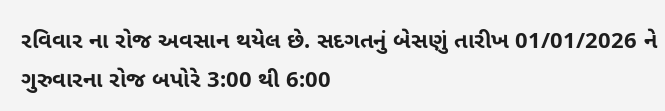રવિવાર ના રોજ અવસાન થયેલ છે. સદગતનું બેસણું તારીખ 01/01/2026 ને ગુરુવારના રોજ બપોરે 3:00 થી 6:00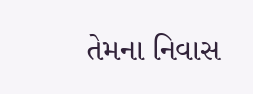તેમના નિવાસ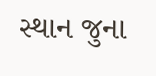સ્થાન જુના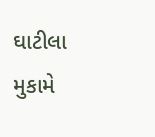ઘાટીલા મુકામે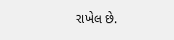રાખેલ છે.